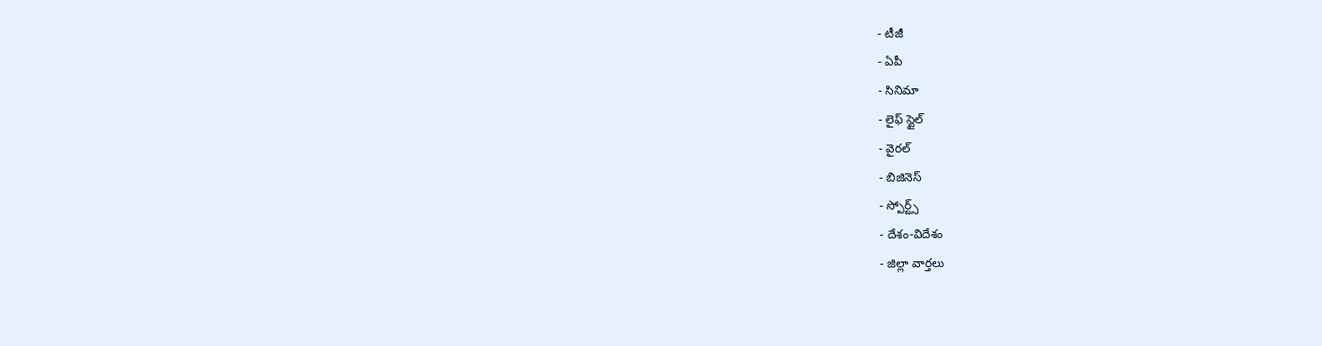- టీజీ
- ఏపీ
- సినిమా
- లైఫ్ స్టైల్
- వైరల్
- బిజినెస్
- స్పోర్ట్స్
- దేశం-విదేశం
- జిల్లా వార్తలు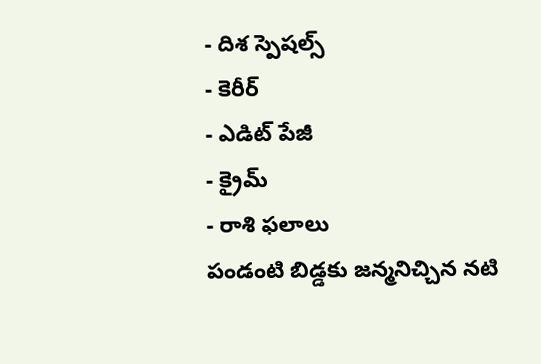- దిశ స్పెషల్స్
- కెరీర్
- ఎడిట్ పేజీ
- క్రైమ్
- రాశి ఫలాలు
పండంటి బిడ్డకు జన్మనిచ్చిన నటి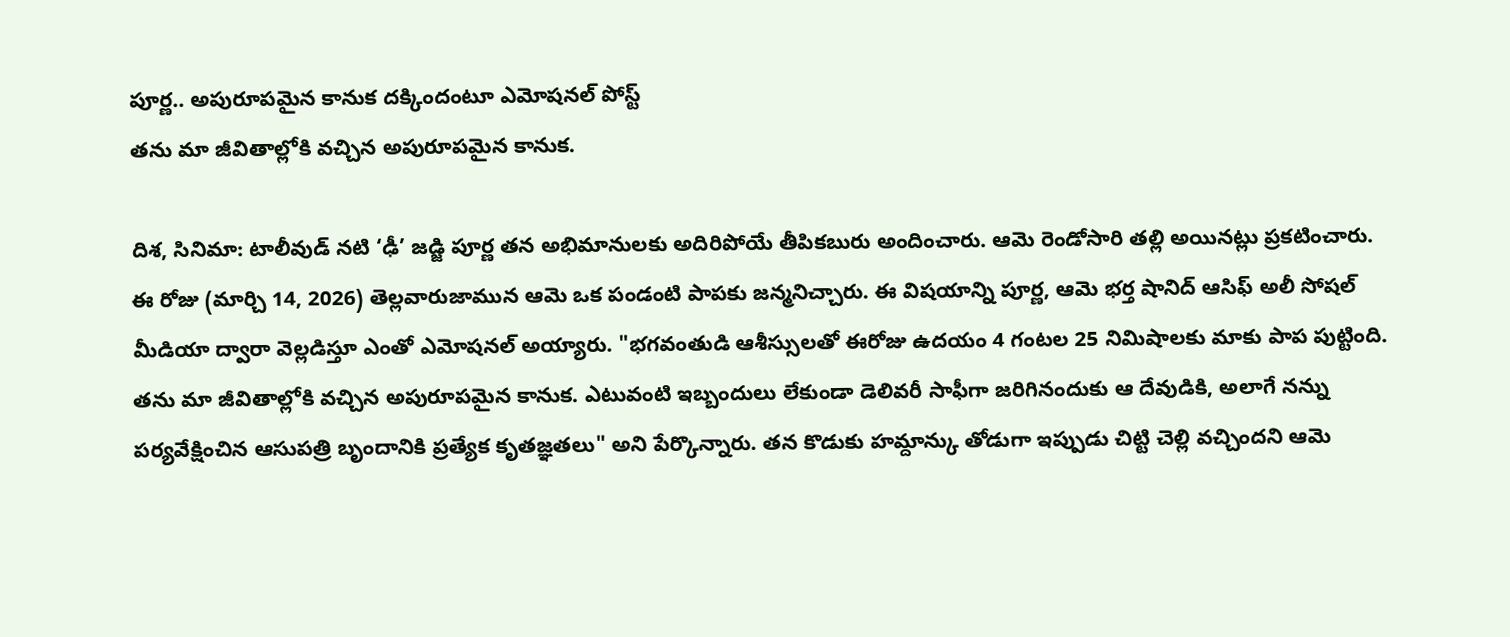పూర్ణ.. అపురూపమైన కానుక దక్కిందంటూ ఎమోషనల్ పోస్ట్
తను మా జీవితాల్లోకి వచ్చిన అపురూపమైన కానుక.

దిశ, సినిమా: టాలీవుడ్ నటి ‘ఢీ’ జడ్జి పూర్ణ తన అభిమానులకు అదిరిపోయే తీపికబురు అందించారు. ఆమె రెండోసారి తల్లి అయినట్లు ప్రకటించారు. ఈ రోజు (మార్చి 14, 2026) తెల్లవారుజామున ఆమె ఒక పండంటి పాపకు జన్మనిచ్చారు. ఈ విషయాన్ని పూర్ణ, ఆమె భర్త షానిద్ ఆసిఫ్ అలీ సోషల్ మీడియా ద్వారా వెల్లడిస్తూ ఎంతో ఎమోషనల్ అయ్యారు. "భగవంతుడి ఆశీస్సులతో ఈరోజు ఉదయం 4 గంటల 25 నిమిషాలకు మాకు పాప పుట్టింది. తను మా జీవితాల్లోకి వచ్చిన అపురూపమైన కానుక. ఎటువంటి ఇబ్బందులు లేకుండా డెలివరీ సాఫీగా జరిగినందుకు ఆ దేవుడికి, అలాగే నన్ను పర్యవేక్షించిన ఆసుపత్రి బృందానికి ప్రత్యేక కృతజ్ఞతలు" అని పేర్కొన్నారు. తన కొడుకు హమ్దాన్కు తోడుగా ఇప్పుడు చిట్టి చెల్లి వచ్చిందని ఆమె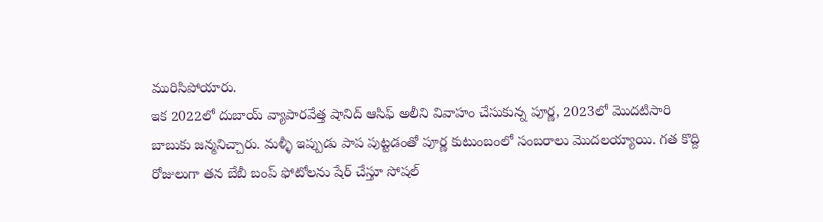మురిసిపోయారు.
ఇక 2022లో దుబాయ్ వ్యాపారవేత్త షానిద్ ఆసిఫ్ అలీని వివాహం చేసుకున్న పూర్ణ, 2023లో మొదటిసారి బాబుకు జన్మనిచ్చారు. మళ్ళీ ఇప్పుడు పాప పుట్టడంతో పూర్ణ కుటుంబంలో సంబరాలు మొదలయ్యాయి. గత కొద్ది రోజులుగా తన బేబీ బంప్ ఫోటోలను షేర్ చేస్తూ సోషల్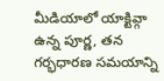మీడియాలో యాక్టివ్గా ఉన్న పూర్ణ, తన గర్భధారణ సమయాన్ని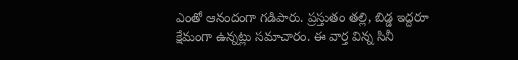ఎంతో ఆనందంగా గడిపారు. ప్రస్తుతం తల్లి, బిడ్డ ఇద్దరూ క్షేమంగా ఉన్నట్లు సమాచారం. ఈ వార్త విన్న సినీ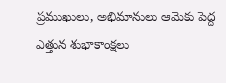ప్రముఖులు, అభిమానులు ఆమెకు పెద్ద ఎత్తున శుభాకాంక్షలు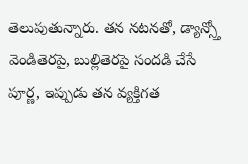తెలుపుతున్నారు. తన నటనతో, డ్యాన్స్తో వెండితెరపై, బుల్లితెరపై సందడి చేసే పూర్ణ, ఇప్పుడు తన వ్యక్తిగత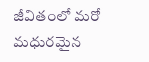జీవితంలో మరో మధురమైన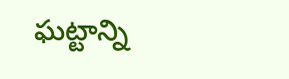ఘట్టాన్ని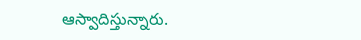ఆస్వాదిస్తున్నారు.